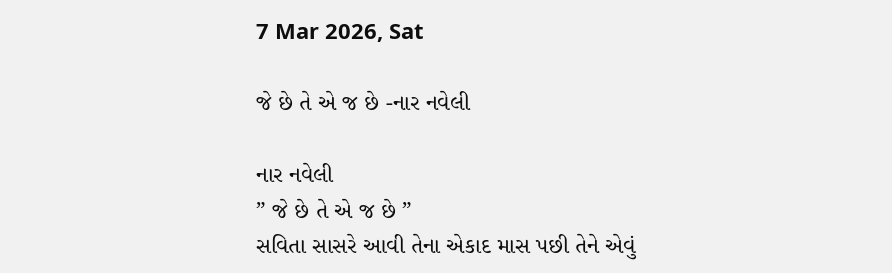7 Mar 2026, Sat

જે છે તે એ જ છે -નાર નવેલી

નાર નવેલી
” જે છે તે એ જ છે ”
સવિતા સાસરે આવી તેના એકાદ માસ પછી તેને એવું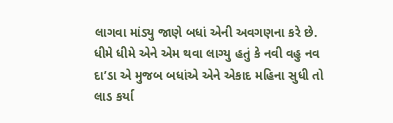લાગવા માંડ્યુ જાણે બધાં એની અવગણના કરે છે. ધીમે ધીમે એને એમ થવા લાગ્યુ હતું કે નવી વહુ નવ દા’ડા એ મુજબ બધાંએ એને એકાદ મહિના સુધી તો લાડ કર્યા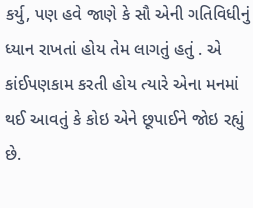કર્યુ, પણ હવે જાણે કે સૌ એની ગતિવિધીનું ધ્યાન રાખતાં હોય તેમ લાગતું હતું . એ કાંઈપણકામ કરતી હોય ત્યારે એના મનમાં થઈ આવતું કે કોઇ એને છૂપાઈને જોઇ રહ્યું છે.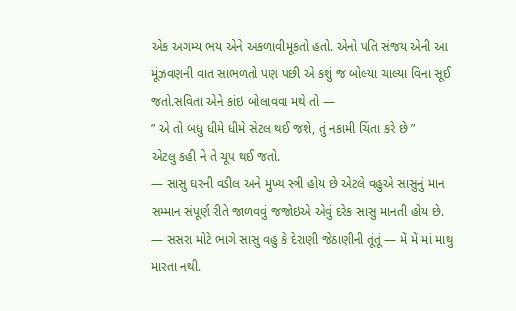એક અગમ્ય ભય એને અકળાવીમૂકતો હતો. એનો પતિ સંજય એની આ મૂંઝવણની વાત સાભળતો પણ પછી એ કશું જ બોલ્યા ચાલ્યા વિના સૂઈ જતો.સવિતા એને કાંઇ બોલાવવા મથે તો —
” એ તો બધુ ધીમે ધીમે સેટલ થઈ જશે, તું નકામી ચિંતા કરે છે ”
એટલુ કહી ને તે ચૂપ થઈ જતો.
— સાસુ ઘરની વડીલ અને મુખ્ય સ્ત્રી હોય છે એટલે વહુએ સાસુનું માન સમ્માન સંપૂર્ણ રીતે જાળવવું જજોઇએ એવું દરેક સાસુ માનતી હોય છે.
— સસરા મોટે ભાગે સાસુ વહુ કે દેરાણી જેઠાણીની તૂંતૂં — મેં મેં માં માથુ મારતા નથી.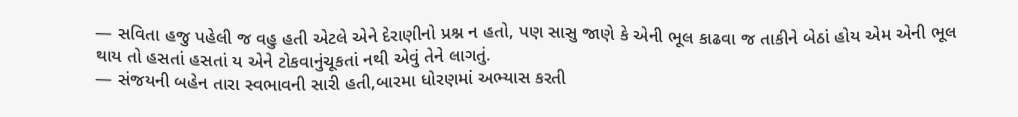— સવિતા હજુ પહેલી જ વહુ હતી એટલે એને દેરાણીનો પ્રશ્ન ન હતો, પણ સાસુ જાણે કે એની ભૂલ કાઢવા જ તાકીને બેઠાં હોય એમ એની ભૂલ થાય તો હસતાં હસતાં ય એને ટોકવાનુંચૂકતાં નથી એવું તેને લાગતું.
— સંજયની બહેન તારા સ્વભાવની સારી હતી,બારમા ધોરણમાં અભ્યાસ કરતી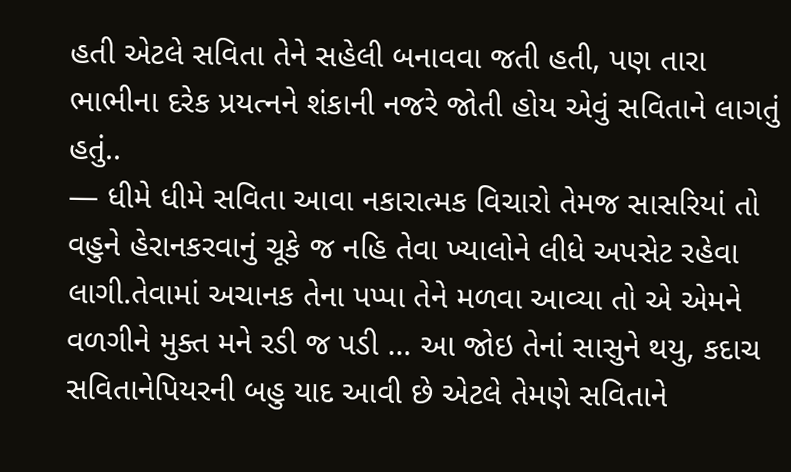હતી એટલે સવિતા તેને સહેલી બનાવવા જતી હતી, પણ તારા ભાભીના દરેક પ્રયત્નને શંકાની નજરે જોતી હોય એવું સવિતાને લાગતું હતું..
— ધીમે ધીમે સવિતા આવા નકારાત્મક વિચારો તેમજ સાસરિયાં તો વહુને હેરાનકરવાનું ચૂકે જ નહિ તેવા ખ્યાલોને લીધે અપસેટ રહેવા લાગી.તેવામાં અચાનક તેના પપ્પા તેને મળવા આવ્યા તો એ એમને વળગીને મુક્ત મને રડી જ પડી … આ જોઇ તેનાં સાસુને થયુ, કદાચ સવિતાનેપિયરની બહુ યાદ આવી છે એટલે તેમણે સવિતાને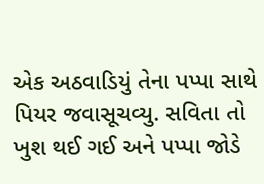એક અઠવાડિયું તેના પપ્પા સાથે પિયર જવાસૂચવ્યુ. સવિતા તો ખુશ થઈ ગઈ અને પપ્પા જોડે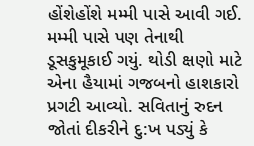હોંશેહોંશે મમ્મી પાસે આવી ગઈ. મમ્મી પાસે પણ તેનાથી ડૂસકુમૂકાઈ ગયું. થોડી ક્ષણો માટે એના હૈયામાં ગજબનો હાશકારો પ્રગટી આવ્યો. સવિતાનું રુદન જોતાં દીકરીને દુ:ખ પડ્યું કે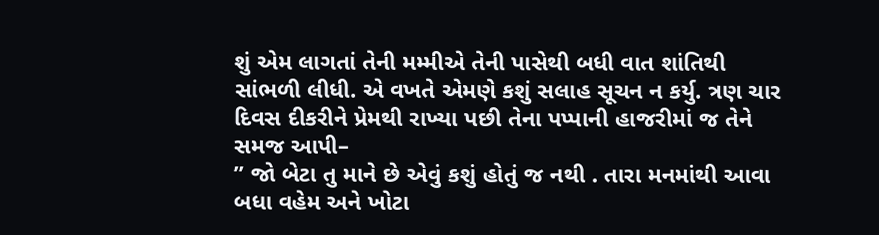શું એમ લાગતાં તેની મમ્મીએ તેની પાસેથી બધી વાત શાંતિથી સાંભળી લીધી. એ વખતે એમણે કશું સલાહ સૂચન ન કર્યુ. ત્રણ ચાર દિવસ દીકરીને પ્રેમથી રાખ્યા પછી તેના પપ્પાની હાજરીમાં જ તેને સમજ આપી–
” જો બેટા તુ માને છે એવું કશું હોતું જ નથી . તારા મનમાંથી આવા બધા વહેમ અને ખોટા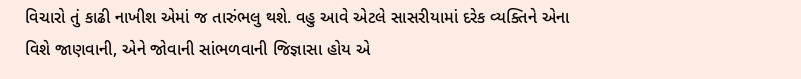વિચારો તું કાઢી નાખીશ એમાં જ તારુંભલુ થશે. વહુ આવે એટલે સાસરીયામાં દરેક વ્યક્તિને એના વિશે જાણવાની, એને જોવાની સાંભળવાની જિજ્ઞાસા હોય એ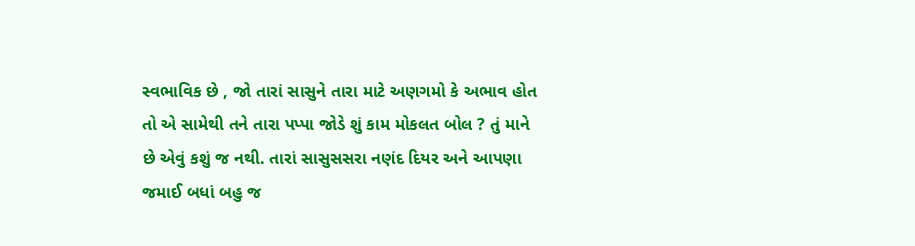સ્વભાવિક છે , જો તારાં સાસુને તારા માટે અણગમો કે અભાવ હોત તો એ સામેથી તને તારા પપ્પા જોડે શું કામ મોકલત બોલ ? તું માને છે એવું કશું જ નથી. તારાં સાસુસસરા નણંદ દિયર અને આપણા જમાઈ બધાં બહુ જ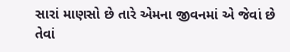સારાં માણસો છે તારે એમના જીવનમાં એ જેવાં છે તેવાં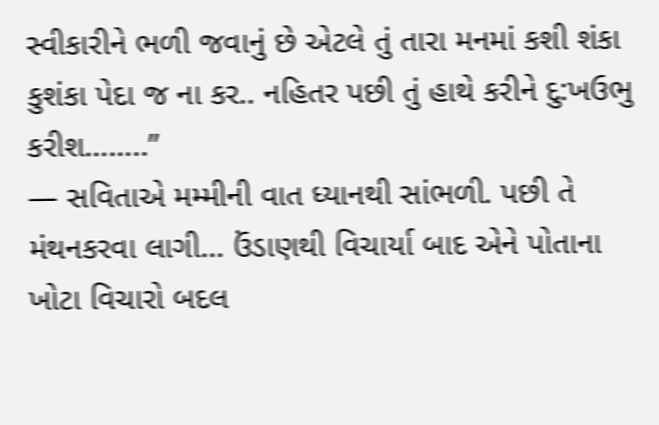સ્વીકારીને ભળી જવાનું છે એટલે તું તારા મનમાં કશી શંકા કુશંકા પેદા જ ના કર.. નહિતર પછી તું હાથે કરીને દુ:ખઉભુ કરીશ……..”
— સવિતાએ મમ્મીની વાત ધ્યાનથી સાંભળી. પછી તે મંથનકરવા લાગી… ઉંડાણથી વિચાર્યા બાદ એને પોતાના ખોટા વિચારો બદલ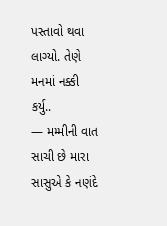પસ્તાવો થવા લાગ્યો. તેણે મનમાં નક્કી કર્યુ..
— મમ્મીની વાત સાચી છે મારા સાસુએ કે નણંદે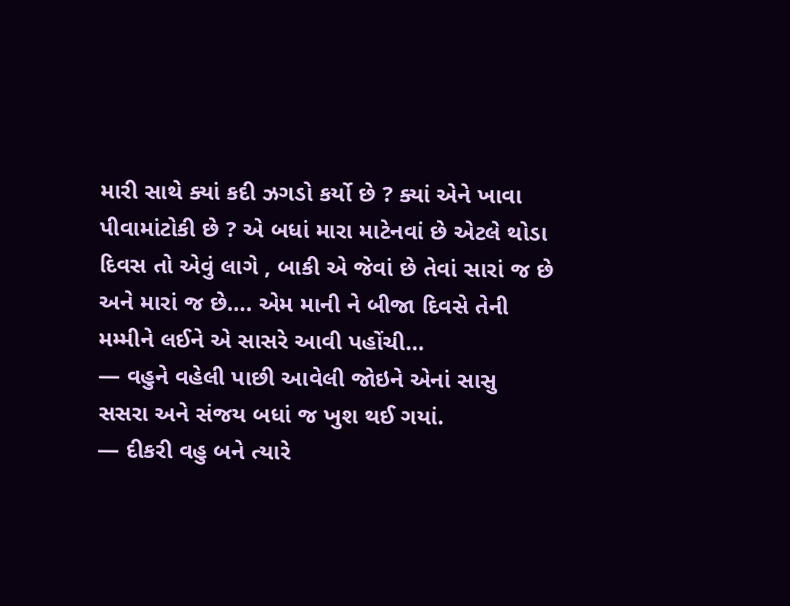મારી સાથે ક્યાં કદી ઝગડો કર્યો છે ? ક્યાં એને ખાવા પીવામાંટોકી છે ? એ બધાં મારા માટેનવાં છે એટલે થોડા દિવસ તો એવું લાગે , બાકી એ જેવાં છે તેવાં સારાં જ છે અને મારાં જ છે…. એમ માની ને બીજા દિવસે તેની મમ્મીને લઈને એ સાસરે આવી પહોંચી…
— વહુને વહેલી પાછી આવેલી જોઇને એનાં સાસુ સસરા અને સંજય બધાં જ ખુશ થઈ ગયાં.
— દીકરી વહુ બને ત્યારે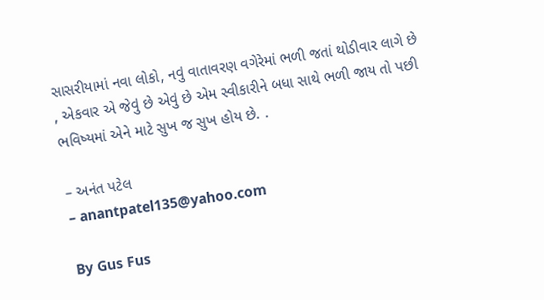સાસરીયામાં નવા લોકો, નવું વાતાવરણ વગેરેમાં ભળી જતાં થોડીવાર લાગે છે , એકવાર એ જેવું છે એવું છે એમ સ્વીકારીને બધા સાથે ભળી જાય તો પછી ભવિષ્યમાં એને માટે સુખ જ સુખ હોય છે. .

– અનંત પટેલ
– anantpatel135@yahoo.com

By Gus Fus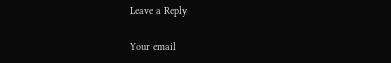Leave a Reply

Your email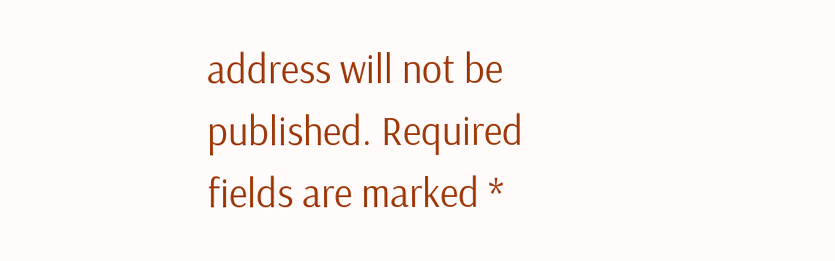address will not be published. Required fields are marked *